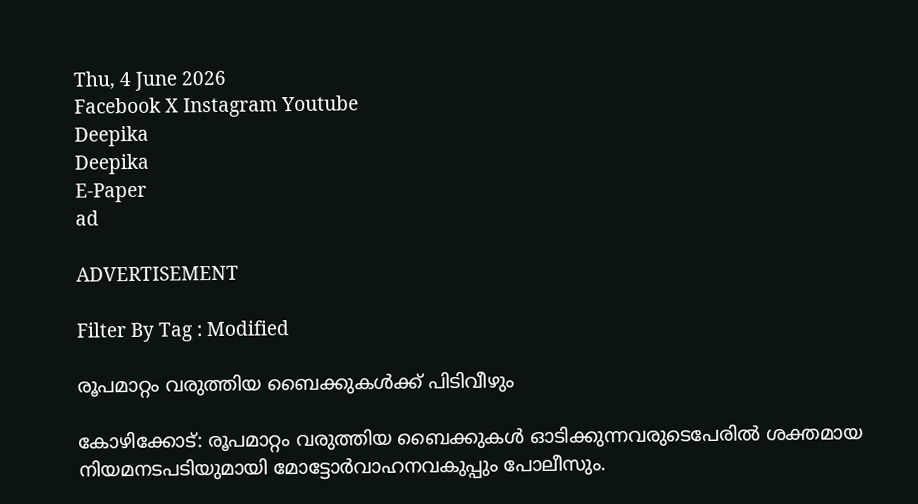Thu, 4 June 2026
Facebook X Instagram Youtube
Deepika
Deepika
E-Paper
ad

ADVERTISEMENT

Filter By Tag : Modified

രൂപമാറ്റം വരുത്തിയ ബൈക്കുകൾക്ക്‍ പിടിവീഴും

കോഴിക്കോട്: രൂപമാറ്റം വരുത്തിയ ബൈക്കുകൾ ഓടിക്കുന്നവരുടെപേരിൽ ശക്തമായ നിയമനടപടിയുമായി മോട്ടോർവാഹനവകുപ്പും പോലീസും.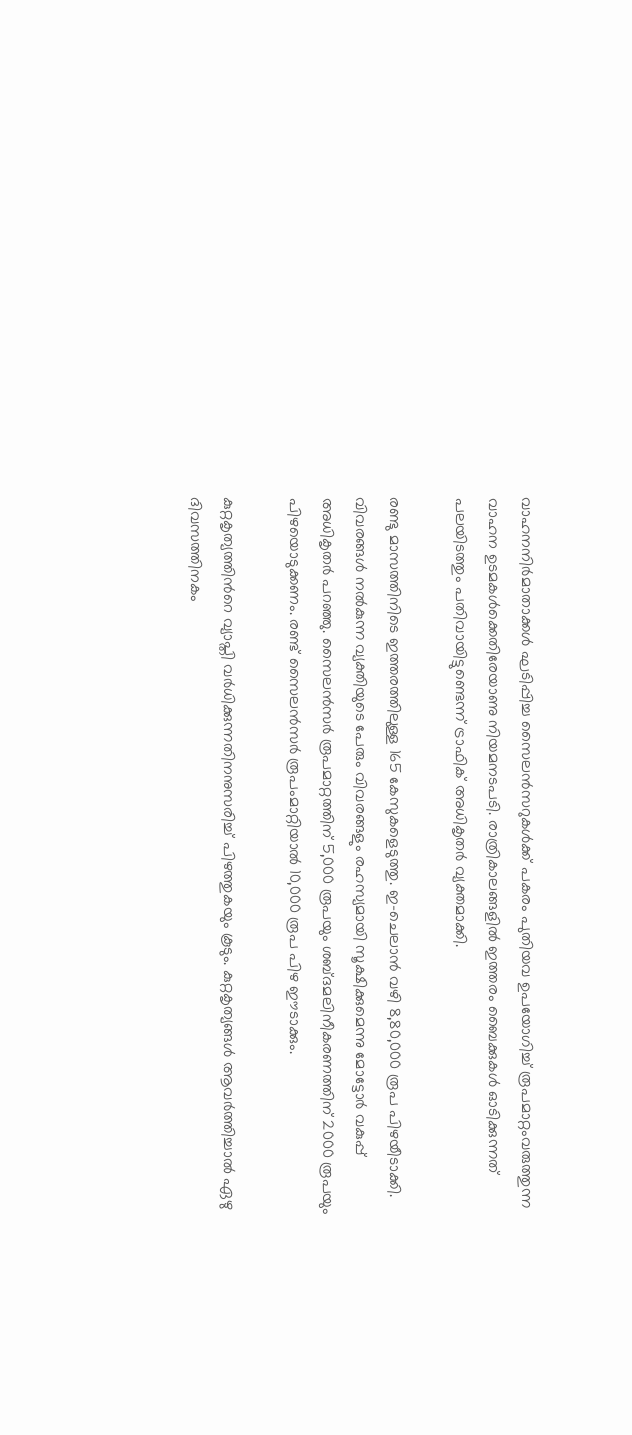വാഹനനിർമാതാക്കൾ ഘടിപ്പിച്ച സൈലൻസറുകൾക്ക് പകരം പുതിയവ ഉപയോഗിച്ച് രൂപമാറ്റംവരുത്തുന്ന വാഹന ഉടമകൾക്കെതിരേയാണു നിയമനടപടി. രാത്രികാലങ്ങളിൽ ഇത്തരം ബൈക്കുകൾ ഓടിക്കുന്നത് പലയിടത്തും പതിവായിട്ടുണ്ടെന്ന് ട്രാഫിക് അധികൃതർ വ്യക്തമാക്കി.

രണ്ടു മാസത്തിനിടെ ഇത്തരത്തിലുള്ള 165 കേസുകളെടുത്തു. ഇ-ചെലാൻ വഴി 8,80,000 രൂപ പിഴയീടാക്കി. വിവരങ്ങൾ നൽകുന്ന വ്യക്തിയുടെ പേരും വിവരങ്ങളും രഹസ്യമായി സൂക്ഷിക്കുമെന്നു മോട്ടോർ വകുപ്പ് അധികൃതർ പറഞ്ഞു. സൈലൻസർ രൂപമാറ്റത്തിന് 5,000 രൂപയും ശബ്ദമലിനീകരണത്തിന് 2000 രൂപയും പിഴയൊടുക്കണം. രണ്ട് സൈലൻസർ രൂപംമാറ്റിയാൽ 10,000 രൂപ പിഴ ഈടാക്കും.

കുറ്റകൃത്യത്തിന്‍റെ വ്യാപ്തി വർധിക്കുന്നതിനനുസരിച്ച് പിഴത്തുകയും കൂടും. കുറ്റകൃത്യങ്ങൾ ആവർത്തിച്ചാൽ ഏഴു ദിവസത്തിനകം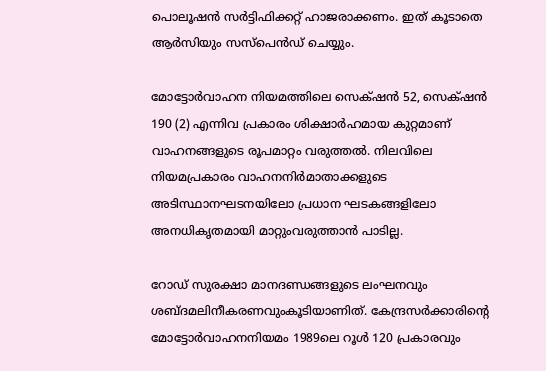പൊലൂഷൻ സർട്ടിഫിക്കറ്റ് ഹാജരാക്കണം. ഇത് കൂടാതെ ആർസിയും സസ്പെൻഡ്‌ ചെയ്യും.

മോട്ടോർവാഹന നിയമത്തിലെ സെക്‌ഷൻ 52, സെക്‌ഷൻ 190 (2) എന്നിവ പ്രകാരം ശിക്ഷാർഹമായ കുറ്റമാണ് വാഹനങ്ങളുടെ രൂപമാറ്റം വരുത്തൽ. നിലവിലെ നിയമപ്രകാരം വാഹനനിർമാതാക്കളുടെ അടിസ്ഥാനഘടനയിലോ പ്രധാന ഘടകങ്ങളിലോ അനധികൃതമായി മാറ്റുംവരുത്താൻ പാടില്ല.

റോഡ് സുരക്ഷാ മാനദണ്ഡങ്ങളുടെ ലംഘനവും ശബ്ദമലിനീകരണവുംകൂടിയാണിത്. കേന്ദ്രസർക്കാരിന്‍റെ മോട്ടോർവാഹനനിയമം 1989ലെ റൂൾ 120 പ്രകാരവും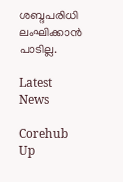ശബ്ദപരിധി ലംഘിക്കാൻ പാടില്ല.

Latest News

Corehub Up